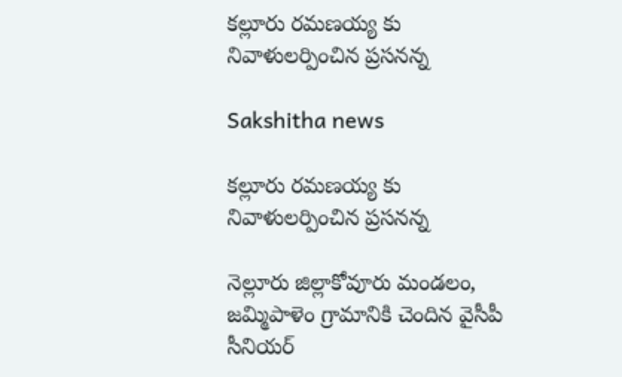కల్లూరు రమణయ్య కు నివాళులర్పించిన ప్రసనన్న

Sakshitha news

కల్లూరు రమణయ్య కు నివాళులర్పించిన ప్రసనన్న

నెల్లూరు జిల్లాకోవూరు మండలం, జమ్మిపాళెం గ్రామానికి చెందిన వైసీపీ సీనియర్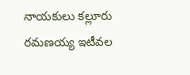నాయకులు కల్లూరు రమణయ్య ఇటీవల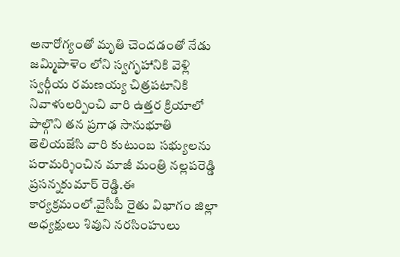అనారోగ్యంతో మృతి చెందడంతో నేడు జమ్మిపాళెం లోని స్వగృహానికి వెళ్లి స్వర్గీయ రమణయ్య చిత్రపటానికి నివాళులర్పించి వారి ఉత్తర క్రియాలో పాల్గొని తన ప్రగాఢ సానుభూతి తెలియజేసి వారి కుటుంబ సభ్యులను పరామర్శించిన మాజీ మంత్రి నల్లపరెడ్డి ప్రసన్నకుమార్ రెడ్డి.ఈ కార్యక్రమంలో.వైసీపీ రైతు విభాగం జిల్లా అధ్యక్షులు శివుని నరసింహులు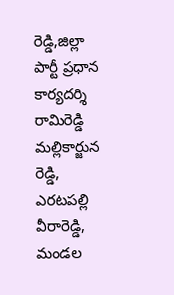రెడ్డి,జిల్లా పార్టీ ప్రధాన కార్యదర్శి రామిరెడ్డి మల్లికార్జున రెడ్డి, ఎరటపల్లి వీరారెడ్డి, మండల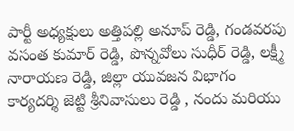పార్టీ అధ్యక్షులు అత్తిపల్లి అనూప్ రెడ్డి, గండవరపు వసంత కుమార్ రెడ్డి, పొన్నవోలు సుధీర్ రెడ్డి, లక్ష్మీ నారాయణ రెడ్డి, జిల్లా యువజన విభాగం కార్యదర్శి జెట్టి శ్రీనివాసులు రెడ్డి , నందు మరియు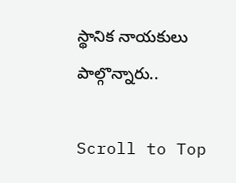స్థానిక నాయకులు పాల్గొన్నారు..

Scroll to Top